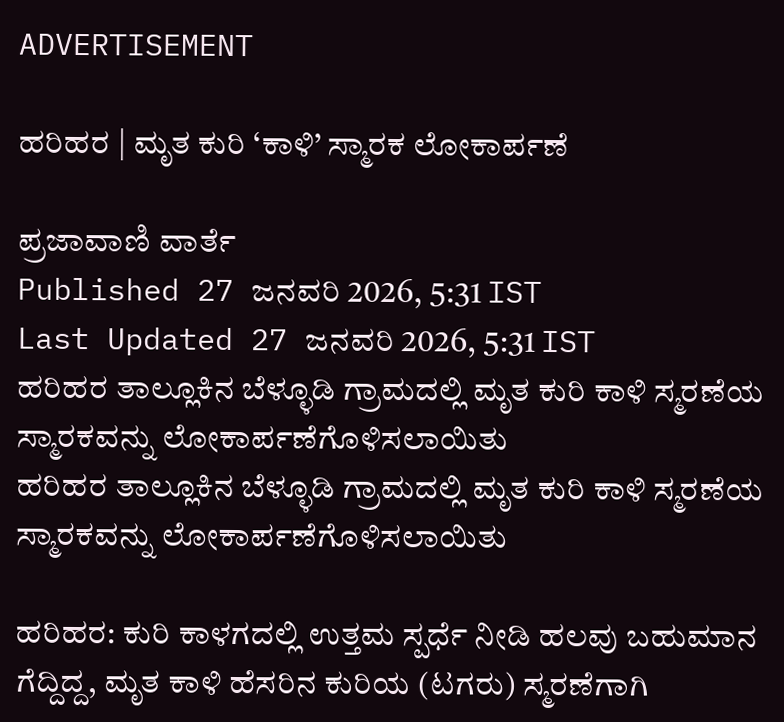ADVERTISEMENT

ಹರಿಹರ | ಮೃತ ಕುರಿ ‘ಕಾಳಿ’ ಸ್ಮಾರಕ ಲೋಕಾರ್ಪಣೆ

ಪ್ರಜಾವಾಣಿ ವಾರ್ತೆ
Published 27 ಜನವರಿ 2026, 5:31 IST
Last Updated 27 ಜನವರಿ 2026, 5:31 IST
ಹರಿಹರ ತಾಲ್ಲೂಕಿನ ಬೆಳ್ಳೂಡಿ ಗ್ರಾಮದಲ್ಲಿ ಮೃತ ಕುರಿ ಕಾಳಿ ಸ್ಮರಣೆಯ ಸ್ಮಾರಕವನ್ನು ಲೋಕಾರ್ಪಣೆಗೊಳಿಸಲಾಯಿತು
ಹರಿಹರ ತಾಲ್ಲೂಕಿನ ಬೆಳ್ಳೂಡಿ ಗ್ರಾಮದಲ್ಲಿ ಮೃತ ಕುರಿ ಕಾಳಿ ಸ್ಮರಣೆಯ ಸ್ಮಾರಕವನ್ನು ಲೋಕಾರ್ಪಣೆಗೊಳಿಸಲಾಯಿತು

ಹರಿಹರ: ಕುರಿ ಕಾಳಗದಲ್ಲಿ ಉತ್ತಮ ಸ್ಪರ್ಧೆ ನೀಡಿ ಹಲವು ಬಹುಮಾನ ಗೆದ್ದಿದ್ದ, ಮೃತ ಕಾಳಿ ಹೆಸರಿನ ಕುರಿಯ (ಟಗರು) ಸ್ಮರಣೆಗಾಗಿ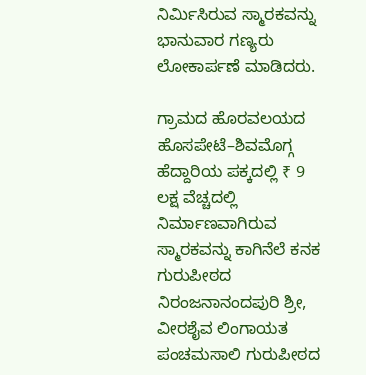ನಿರ್ಮಿಸಿರುವ ಸ್ಮಾರಕವನ್ನು ಭಾನುವಾರ ಗಣ್ಯರು ಲೋಕಾರ್ಪಣೆ ಮಾಡಿದರು.

ಗ್ರಾಮದ ಹೊರವಲಯದ ಹೊಸಪೇಟೆ–ಶಿವಮೊಗ್ಗ ಹೆದ್ದಾರಿಯ ಪಕ್ಕದಲ್ಲಿ ₹ 9 ಲಕ್ಷ ವೆಚ್ಚದಲ್ಲಿ ನಿರ್ಮಾಣವಾಗಿರುವ ಸ್ಮಾರಕವನ್ನು ಕಾಗಿನೆಲೆ ಕನಕ ಗುರುಪೀಠದ ನಿರಂಜನಾನಂದಪುರಿ ಶ್ರೀ, ವೀರಶೈವ ಲಿಂಗಾಯತ ಪಂಚಮಸಾಲಿ ಗುರುಪೀಠದ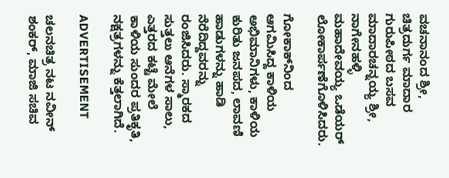ವಚನಾನಂದ ಶ್ರೀ, ಚಿತ್ರದುರ್ಗ ಮಾದಾರ ಗುರುಪೀಠದ ಬಸವ ಮಾದಾರಚನ್ನಯ್ಯ ಶ್ರೀ, ನಾಗೇನಹಳ್ಳಿ ಮಹಾದೇವಯ್ಯ ಒಡೆಯರ್ ಲೋಕಾರ್ಪಣೆಗೊಳಿಸಿದರು.

ಗೋಕಾಕ್‌ನಿಂದ ಆಗಮಿಸಿದ್ದ ಕಾಳಿಯ ಅಭಿಮಾನಿಗಳು, ಕಾಳಿಯ ಕುರಿತು ಜನಪದ, ಲಾವಣಿ ಹಾಡುಗಳನ್ನು ಹಾಡಿ ನೆರೆದಿದ್ದವರನ್ನು ರಂಜಿಸಿದರು. ಸ್ಮಾರಕದ ಸುತ್ತಲು ಆನೆಗಳ ಸಾಲು, ಎತ್ತರದ ಕಟ್ಟೆ ಮೇಲೆ ಕಾಳಿಯ ಸುಂದರ ಪ್ರತಿಕೃತಿ, ನಕ್ಷತ್ರಗಳನ್ನು ಕೆತ್ತಲಾಗಿದೆ.

ADVERTISEMENT

ಚಲನಚಿತ್ರ ನಟ ನವೀನ್ ಶಂಕರ್, ಮಾಜಿ ಸಚಿವ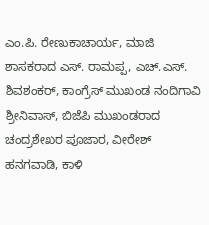ಎಂ.ಪಿ. ರೇಣುಕಾಚಾರ್ಯ, ಮಾಜಿ ಶಾಸಕರಾದ ಎಸ್. ರಾಮಪ್ಪ, ಎಚ್.ಎಸ್. ಶಿವಶಂಕರ್, ಕಾಂಗ್ರೆಸ್ ಮುಖಂಡ ನಂದಿಗಾವಿ ಶ್ರೀನಿವಾಸ್, ಬಿಜೆಪಿ ಮುಖಂಡರಾದ ಚಂದ್ರಶೇಖರ ಪೂಜಾರ, ವೀರೇಶ್ ಹನಗವಾಡಿ, ಕಾಳಿ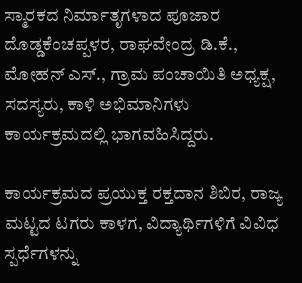ಸ್ಮಾರಕದ ನಿರ್ಮಾತೃಗಳಾದ ಪೂಜಾರ ದೊಡ್ಡಕೆಂಚಪ್ಪಳರ, ರಾಘವೇಂದ್ರ ಡಿ.ಕೆ., ಮೋಹನ್ ಎಸ್., ಗ್ರಾಮ ಪಂಚಾಯಿತಿ ಅಧ್ಯಕ್ಷ, ಸದಸ್ಯರು, ಕಾಳಿ ಅಭಿಮಾನಿಗಳು ಕಾರ್ಯಕ್ರಮದಲ್ಲಿ ಭಾಗವಹಿಸಿದ್ದರು.

ಕಾರ್ಯಕ್ರಮದ ಪ್ರಯುಕ್ತ ರಕ್ತದಾನ ಶಿಬಿರ, ರಾಜ್ಯ ಮಟ್ಟದ ಟಗರು ಕಾಳಗ, ವಿದ್ಯಾರ್ಥಿಗಳಿಗೆ ವಿವಿಧ ಸ್ಪರ್ಧೆಗಳನ್ನು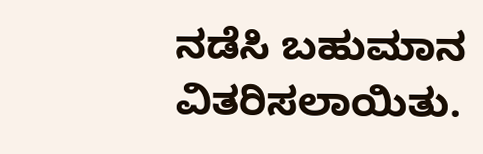ನಡೆಸಿ ಬಹುಮಾನ ವಿತರಿಸಲಾಯಿತು.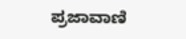ಪ್ರಜಾವಾಣಿ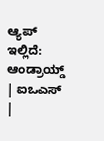ಆ್ಯಪ್ ಇಲ್ಲಿದೆ: ಆಂಡ್ರಾಯ್ಡ್ | ಐಒಎಸ್ |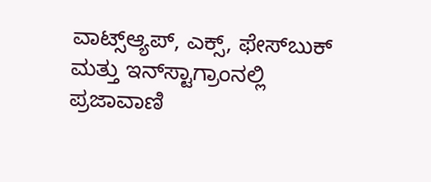ವಾಟ್ಸ್ಆ್ಯಪ್, ಎಕ್ಸ್, ಫೇಸ್‌ಬುಕ್ ಮತ್ತು ಇನ್‌ಸ್ಟಾಗ್ರಾಂನಲ್ಲಿ ಪ್ರಜಾವಾಣಿ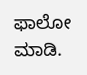ಫಾಲೋ ಮಾಡಿ.